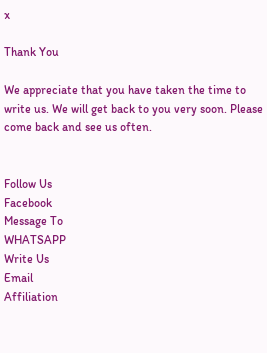x

Thank You

We appreciate that you have taken the time to write us. We will get back to you very soon. Please come back and see us often.


Follow Us
Facebook
Message To
WHATSAPP
Write Us
Email
Affiliation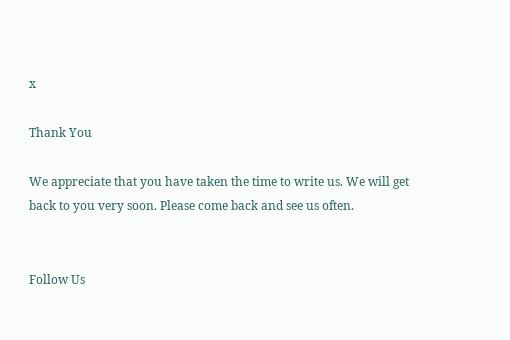x

Thank You

We appreciate that you have taken the time to write us. We will get back to you very soon. Please come back and see us often.


Follow Us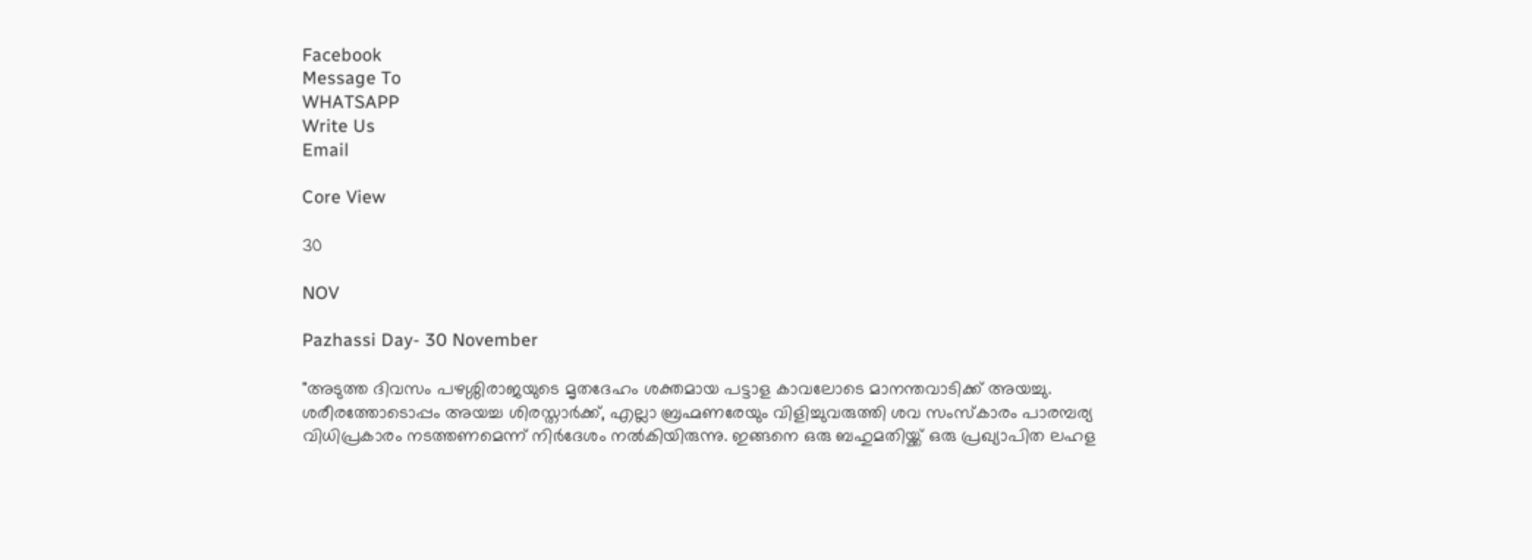Facebook
Message To
WHATSAPP
Write Us
Email

Core View

30

NOV

Pazhassi Day- 30 November

"അടുത്ത ദിവസം പഴശ്ശിരാജയുടെ മൃതദേഹം ശക്തമായ പട്ടാള കാവലോടെ മാനന്തവാടിക്ക് അയച്ചു. ശരീരത്തോടൊപ്പം അയച്ച ശിരസ്താർക്ക്, എല്ലാ ബ്രഹ്മണരേയും വിളിച്ചുവരുത്തി ശവ സംസ്കാരം പാരമ്പര്യ വിധിപ്രകാരം നടത്തണമെന്ന് നിർദേശം നൽകിയിരുന്നു. ഇങ്ങനെ ഒരു ബഹുമതിയ്ക്ക് ഒരു പ്രഖ്യാപിത ലഹള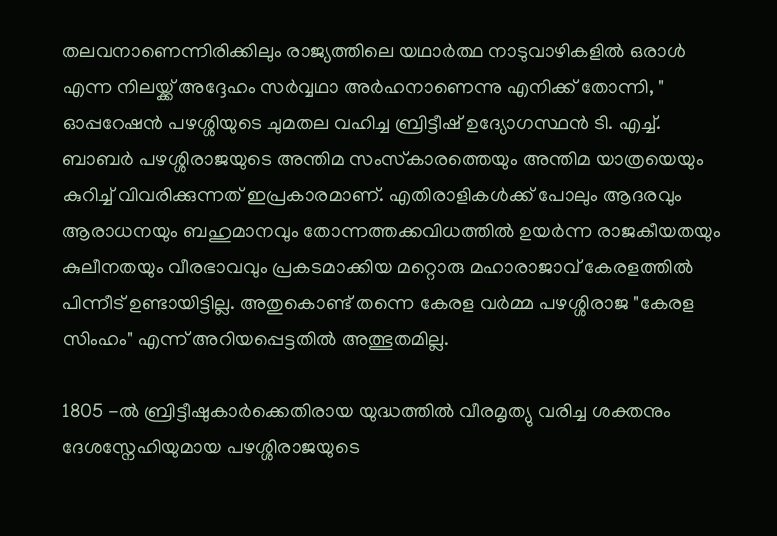തലവനാണെന്നിരിക്കിലും രാജ്യത്തിലെ യഥാർത്ഥ നാടുവാഴികളിൽ ഒരാൾ എന്ന നിലയ്ക്ക്‌ അദ്ദേഹം സർവ്വഥാ അർഹനാണെന്നു എനിക്ക് തോന്നി, " ഓപ്പറേഷൻ പഴശ്ശിയുടെ ചുമതല വഹിച്ച ബ്രിട്ടീഷ് ഉദ്യോഗസ്ഥൻ ടി. എച്ച്. ബാബർ പഴശ്ശിരാജയുടെ അന്തിമ സംസ്‍കാരത്തെയും അന്തിമ യാത്രയെയും കുറിച്ച് വിവരിക്കുന്നത് ഇപ്രകാരമാണ്. എതിരാളികൾക്ക് പോലും ആദരവും ആരാധനയും ബഹുമാനവും തോന്നത്തക്കവിധത്തിൽ ഉയർന്ന രാജകീയതയും കുലീനതയും വീരഭാവവും പ്രകടമാക്കിയ മറ്റൊരു മഹാരാജാവ് കേരളത്തിൽ പിന്നീട് ഉണ്ടായിട്ടില്ല. അതുകൊണ്ട് തന്നെ കേരള വർമ്മ പഴശ്ശിരാജ "കേരള സിംഹം" എന്ന് അറിയപ്പെട്ടതിൽ അത്ഭുതമില്ല.

1805 -ൽ ബ്രിട്ടീഷുകാർക്കെതിരായ യുദ്ധത്തിൽ വീരമൃത്യു വരിച്ച ശക്തനും ദേശസ്നേഹിയുമായ പഴശ്ശിരാജയുടെ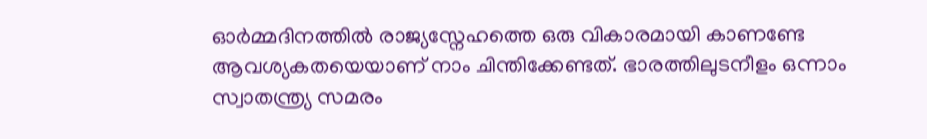ഓർമ്മദിനത്തിൽ രാജ്യസ്നേഹത്തെ ഒരു വികാരമായി കാണണ്ടേ ആവശ്യകതയെയാണ് നാം ചിന്തിക്കേണ്ടത്. ഭാരത്തിലുടനീളം ഒന്നാം സ്വാതന്ത്ര്യ സമരം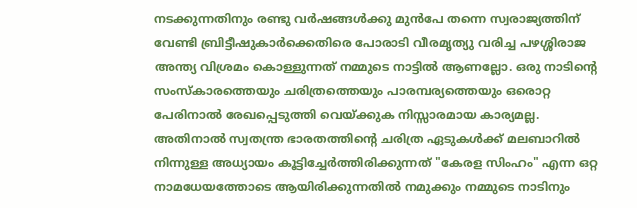നടക്കുന്നതിനും രണ്ടു വർഷങ്ങൾക്കു മുൻപേ തന്നെ സ്വരാജ്യത്തിന് വേണ്ടി ബ്രിട്ടീഷുകാർക്കെതിരെ പോരാടി വീരമൃത്യു വരിച്ച പഴശ്ശിരാജ അന്ത്യ വിശ്രമം കൊള്ളുന്നത് നമ്മുടെ നാട്ടിൽ ആണല്ലോ. ഒരു നാടിന്റെ സംസ്കാരത്തെയും ചരിത്രത്തെയും പാരമ്പര്യത്തെയും ഒരൊറ്റ പേരിനാൽ രേഖപ്പെടുത്തി വെയ്ക്കുക നിസ്സാരമായ കാര്യമല്ല. അതിനാൽ സ്വതന്ത്ര ഭാരതത്തിന്റെ ചരിത്ര ഏടുകൾക്ക് മലബാറിൽ നിന്നുള്ള അധ്യായം കൂട്ടിച്ചേർത്തിരിക്കുന്നത് "കേരള സിംഹം" എന്ന ഒറ്റ നാമധേയത്തോടെ ആയിരിക്കുന്നതിൽ നമുക്കും നമ്മുടെ നാടിനും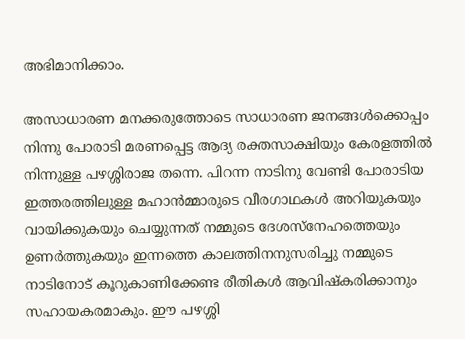അഭിമാനിക്കാം.

അസാധാരണ മനക്കരുത്തോടെ സാധാരണ ജനങ്ങൾക്കൊപ്പം നിന്നു പോരാടി മരണപ്പെട്ട ആദ്യ രക്തസാക്ഷിയും കേരളത്തിൽ നിന്നുള്ള പഴശ്ശിരാജ തന്നെ. പിറന്ന നാടിനു വേണ്ടി പോരാടിയ ഇത്തരത്തിലുള്ള മഹാൻമ്മാരുടെ വീരഗാഥകൾ അറിയുകയും വായിക്കുകയും ചെയ്യുന്നത് നമ്മുടെ ദേശസ്നേഹത്തെയും ഉണർത്തുകയും ഇന്നത്തെ കാലത്തിനനുസരിച്ചു നമ്മുടെ നാടിനോട് കൂറുകാണിക്കേണ്ട രീതികൾ ആവിഷ്കരിക്കാനും സഹായകരമാകും. ഈ പഴശ്ശി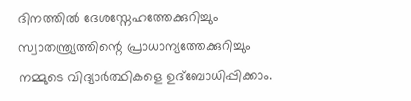ദിനത്തിൽ ദേശസ്നേഹത്തേക്കുറിച്ചും സ്വാതന്ത്ര്യത്തിന്റെ പ്രാധാന്യത്തേക്കുറിച്ചും നമ്മുടെ വിദ്യാർത്ഥികളെ ഉദ്ബോധിപ്പിക്കാം.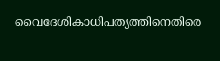വൈദേശികാധിപത്യത്തിനെതിരെ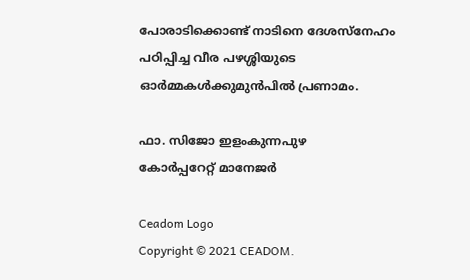പോരാടിക്കൊണ്ട് നാടിനെ ദേശസ്നേഹം പഠിപ്പിച്ച വീര പഴശ്ശിയുടെ ഓർമ്മകൾക്കുമുൻപിൽ പ്രണാമം.

ഫാ. സിജോ ഇളംകുന്നപുഴ
കോർപ്പറേറ്റ് മാനേജർ

Ceadom Logo
Copyright © 2021 CEADOM.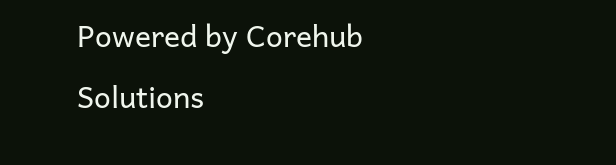Powered by Corehub Solutions